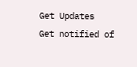Get Updates
Get notified of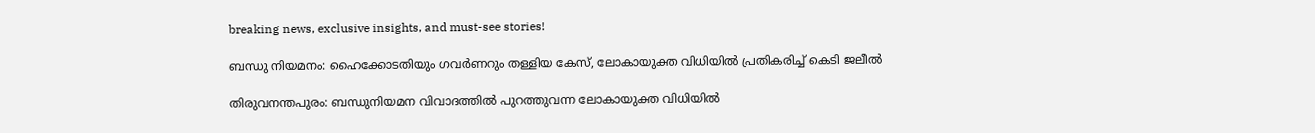breaking news, exclusive insights, and must-see stories!

ബന്ധു നിയമനം: ഹൈക്കോടതിയും ഗവര്‍ണറും തള്ളിയ കേസ്, ലോകായുക്ത വിധിയില്‍ പ്രതികരിച്ച് കെടി ജലീല്‍

തിരുവനന്തപുരം: ബന്ധുനിയമന വിവാദത്തില്‍ പുറത്തുവന്ന ലോകായുക്ത വിധിയില്‍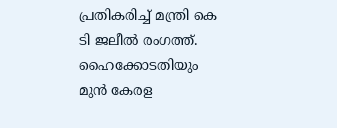പ്രതികരിച്ച് മന്ത്രി കെ ടി ജലീല്‍ രംഗത്ത്. ഹൈക്കോടതിയും മുന്‍ കേരള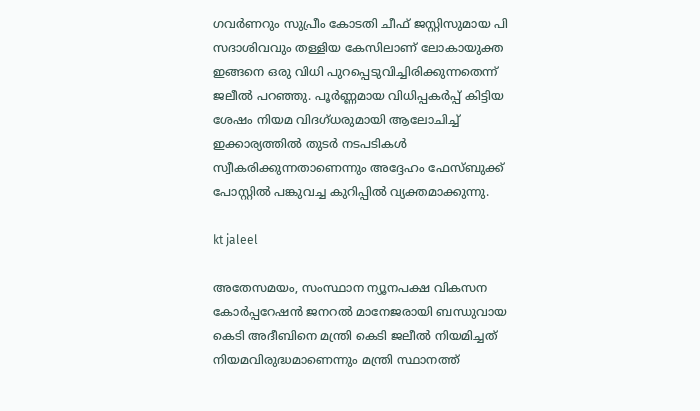ഗവര്‍ണറും സുപ്രീം കോടതി ചീഫ് ജസ്റ്റിസുമായ പി സദാശിവവും തള്ളിയ കേസിലാണ് ലോകായുക്ത ഇങ്ങനെ ഒരു വിധി പുറപ്പെടുവിച്ചിരിക്കുന്നതെന്ന് ജലീല്‍ പറഞ്ഞു. പൂര്‍ണ്ണമായ വിധിപ്പകര്‍പ്പ് കിട്ടിയ ശേഷം നിയമ വിദഗ്ധരുമായി ആലോചിച്ച് ഇക്കാര്യത്തില്‍ തുടര്‍ നടപടികള്‍ സ്വീകരിക്കുന്നതാണെന്നും അദ്ദേഹം ഫേസ്ബുക്ക് പോസ്റ്റില്‍ പങ്കുവച്ച കുറിപ്പില്‍ വ്യക്തമാക്കുന്നു.

kt jaleel

അതേസമയം, സംസ്ഥാന ന്യൂനപക്ഷ വികസന കോര്‍പ്പറേഷന്‍ ജനറല്‍ മാനേജരായി ബന്ധുവായ കെടി അദീബിനെ മന്ത്രി കെടി ജലീല്‍ നിയമിച്ചത് നിയമവിരുദ്ധമാണെന്നും മന്ത്രി സ്ഥാനത്ത്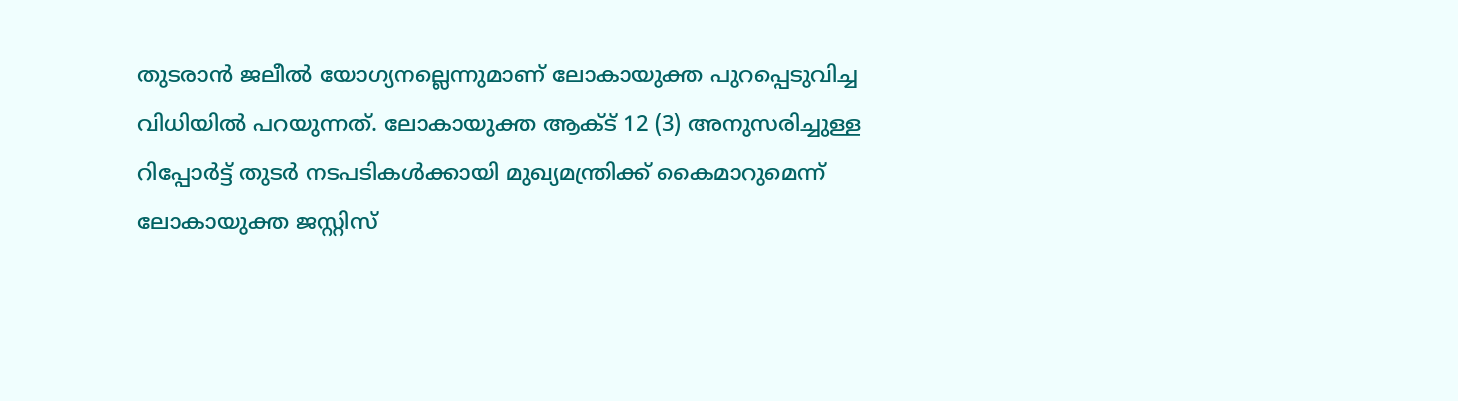തുടരാന്‍ ജലീല്‍ യോഗ്യനല്ലെന്നുമാണ് ലോകായുക്ത പുറപ്പെടുവിച്ച വിധിയില്‍ പറയുന്നത്. ലോകായുക്ത ആക്ട് 12 (3) അനുസരിച്ചുള്ള റിപ്പോര്‍ട്ട് തുടര്‍ നടപടികള്‍ക്കായി മുഖ്യമന്ത്രിക്ക് കൈമാറുമെന്ന് ലോകായുക്ത ജസ്റ്റിസ്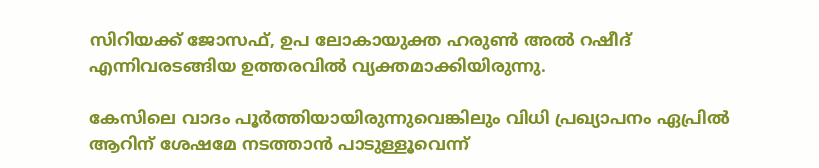സിറിയക്ക് ജോസഫ്, ഉപ ലോകായുക്ത ഹരുണ്‍ അല്‍ റഷീദ് എന്നിവരടങ്ങിയ ഉത്തരവില്‍ വ്യക്തമാക്കിയിരുന്നു.

കേസിലെ വാദം പൂര്‍ത്തിയായിരുന്നുവെങ്കിലും വിധി പ്രഖ്യാപനം ഏപ്രില്‍ ആറിന് ശേഷമേ നടത്താന്‍ പാടുള്ളൂവെന്ന്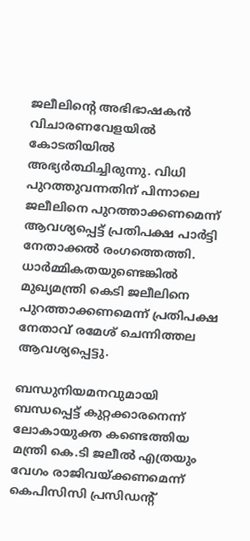ജലീലിന്റെ അഭിഭാഷകന്‍ വിചാരണവേളയില്‍ കോടതിയില്‍ അഭ്യര്‍ത്ഥിച്ചിരുന്നു. വിധി പുറത്തുവന്നതിന് പിന്നാലെ ജലീലിനെ പുറത്താക്കണമെന്ന് ആവശ്യപ്പെട്ട് പ്രതിപക്ഷ പാര്‍ട്ടി നേതാക്കല്‍ രംഗത്തെത്തി. ധാര്‍മ്മികതയുണ്ടെങ്കില്‍ മുഖ്യമന്ത്രി കെടി ജലീലിനെ പുറത്താക്കണമെന്ന് പ്രതിപക്ഷ നേതാവ് രമേശ് ചെന്നിത്തല ആവശ്യപ്പെട്ടു.

ബന്ധുനിയമനവുമായി ബന്ധപ്പെട്ട് കുറ്റക്കാരനെന്ന് ലോകായുക്ത കണ്ടെത്തിയ മന്ത്രി കെ.ടി ജലീല്‍ എത്രയും വേഗം രാജിവയ്ക്കണമെന്ന് കെപിസിസി പ്രസിഡന്റ്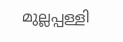മുല്ലപ്പള്ളി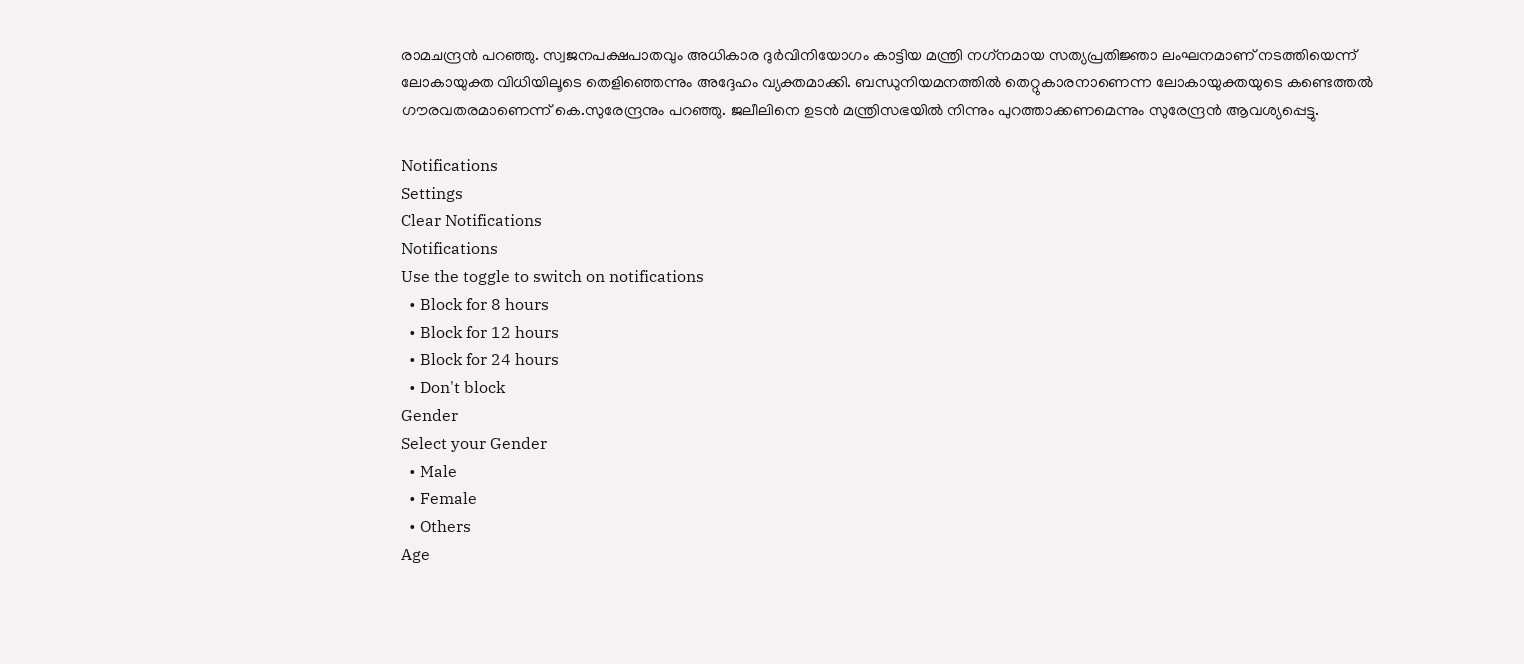രാമചന്ദ്രന്‍ പറഞ്ഞു. സ്വജനപക്ഷപാതവും അധികാര ദുര്‍വിനിയോഗം കാട്ടിയ മന്ത്രി നഗ്‌നമായ സത്യപ്രതിജ്ഞാ ലംഘനമാണ് നടത്തിയെന്ന് ലോകായുക്ത വിധിയിലൂടെ തെളിഞ്ഞെന്നും അദ്ദേഹം വ്യക്തമാക്കി. ബന്ധുനിയമനത്തില്‍ തെറ്റുകാരനാണെന്ന ലോകായുക്തയുടെ കണ്ടെത്തല്‍ ഗൗരവതരമാണെന്ന് കെ.സുരേന്ദ്രനും പറഞ്ഞു. ജലീലിനെ ഉടന്‍ മന്ത്രിസഭയില്‍ നിന്നും പുറത്താക്കണമെന്നും സുരേന്ദ്രന്‍ ആവശ്യപ്പെട്ടു.

Notifications
Settings
Clear Notifications
Notifications
Use the toggle to switch on notifications
  • Block for 8 hours
  • Block for 12 hours
  • Block for 24 hours
  • Don't block
Gender
Select your Gender
  • Male
  • Female
  • Others
Age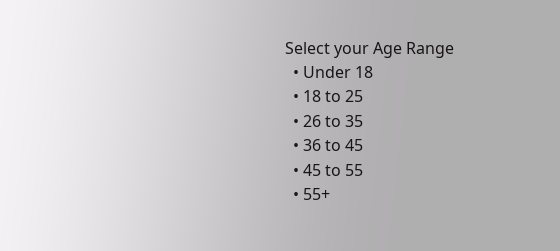Select your Age Range
  • Under 18
  • 18 to 25
  • 26 to 35
  • 36 to 45
  • 45 to 55
  • 55+